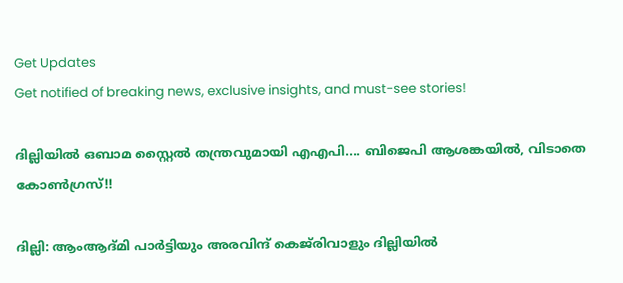Get Updates
Get notified of breaking news, exclusive insights, and must-see stories!

ദില്ലിയില്‍ ഒബാമ സ്റ്റൈല്‍ തന്ത്രവുമായി എഎപി.... ബിജെപി ആശങ്കയില്‍, വിടാതെ കോണ്‍ഗ്രസ്!!

ദില്ലി: ആംആദ്മി പാര്‍ട്ടിയും അരവിന്ദ് കെജ്‌രിവാളും ദില്ലിയില്‍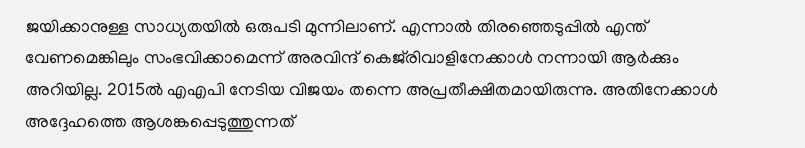ജയിക്കാനുള്ള സാധ്യതയില്‍ ഒരുപടി മുന്നിലാണ്. എന്നാല്‍ തിരഞ്ഞെടുപ്പില്‍ എന്ത് വേണമെങ്കിലും സംഭവിക്കാമെന്ന് അരവിന്ദ് കെജ്‌രിവാളിനേക്കാള്‍ നന്നായി ആര്‍ക്കും അറിയില്ല. 2015ല്‍ എഎപി നേടിയ വിജയം തന്നെ അപ്രതീക്ഷിതമായിരുന്നു. അതിനേക്കാള്‍ അദ്ദേഹത്തെ ആശങ്കപ്പെടുത്തുന്നത്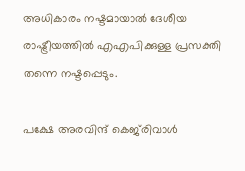അധികാരം നഷ്ടമായാല്‍ ദേശീയ രാഷ്ട്രീയത്തില്‍ എഎപിക്കുള്ള പ്രസക്തി തന്നെ നഷ്ടപ്പെടും.

പക്ഷേ അരവിന്ദ് കെജ്‌രിവാള്‍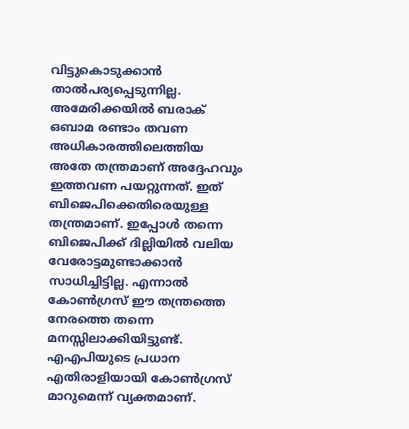വിട്ടുകൊടുക്കാന്‍ താല്‍പര്യപ്പെടുന്നില്ല. അമേരിക്കയില്‍ ബരാക് ഒബാമ രണ്ടാം തവണ അധികാരത്തിലെത്തിയ അതേ തന്ത്രമാണ് അദ്ദേഹവും ഇത്തവണ പയറ്റുന്നത്. ഇത് ബിജെപിക്കെതിരെയുള്ള തന്ത്രമാണ്. ഇപ്പോള്‍ തന്നെ ബിജെപിക്ക് ദില്ലിയില്‍ വലിയ വേരോട്ടമുണ്ടാക്കാന്‍ സാധിച്ചിട്ടില്ല. എന്നാല്‍ കോണ്‍ഗ്രസ് ഈ തന്ത്രത്തെ നേരത്തെ തന്നെ മനസ്സിലാക്കിയിട്ടുണ്ട്. എഎപിയുടെ പ്രധാന എതിരാളിയായി കോണ്‍ഗ്രസ് മാറുമെന്ന് വ്യക്തമാണ്.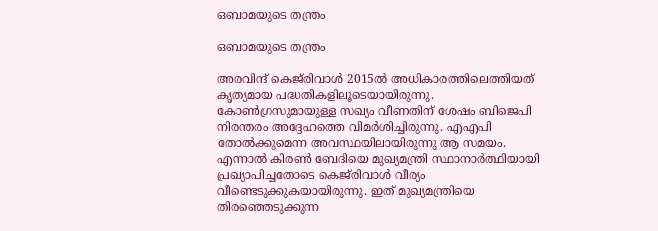ഒബാമയുടെ തന്ത്രം

ഒബാമയുടെ തന്ത്രം

അരവിന്ദ് കെജ്‌രിവാള്‍ 2015ല്‍ അധികാരത്തിലെത്തിയത് കൃത്യമായ പദ്ധതികളിലൂടെയായിരുന്നു. കോണ്‍ഗ്രസുമായുള്ള സഖ്യം വീണതിന് ശേഷം ബിജെപി നിരന്തരം അദ്ദേഹത്തെ വിമര്‍ശിച്ചിരുന്നു. എഎപി തോല്‍ക്കുമെന്ന അവസ്ഥയിലായിരുന്നു ആ സമയം. എന്നാല്‍ കിരണ്‍ ബേദിയെ മുഖ്യമന്ത്രി സ്ഥാനാര്‍ത്ഥിയായി പ്രഖ്യാപിച്ചതോടെ കെജ്‌രിവാള്‍ വീര്യം വീണ്ടെടുക്കുകയായിരുന്നു. ഇത് മുഖ്യമന്ത്രിയെ തിരഞ്ഞെടുക്കുന്ന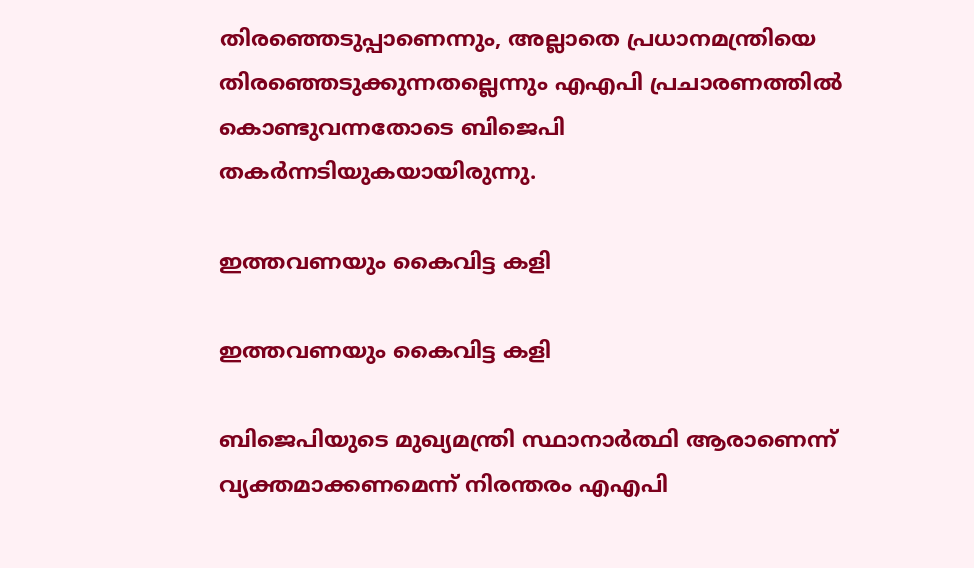തിരഞ്ഞെടുപ്പാണെന്നും, അല്ലാതെ പ്രധാനമന്ത്രിയെ തിരഞ്ഞെടുക്കുന്നതല്ലെന്നും എഎപി പ്രചാരണത്തില്‍ കൊണ്ടുവന്നതോടെ ബിജെപി തകര്‍ന്നടിയുകയായിരുന്നു.

ഇത്തവണയും കൈവിട്ട കളി

ഇത്തവണയും കൈവിട്ട കളി

ബിജെപിയുടെ മുഖ്യമന്ത്രി സ്ഥാനാര്‍ത്ഥി ആരാണെന്ന് വ്യക്തമാക്കണമെന്ന് നിരന്തരം എഎപി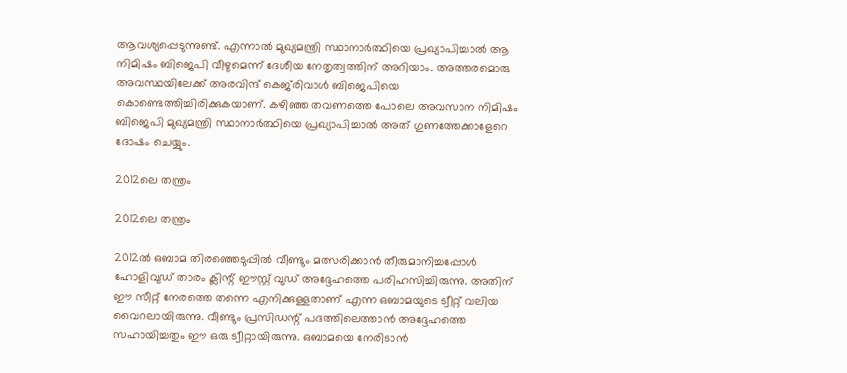ആവശ്യപ്പെടുന്നുണ്ട്. എന്നാല്‍ മുഖ്യമന്ത്രി സ്ഥാനാര്‍ത്ഥിയെ പ്രഖ്യാപിച്ചാല്‍ ആ നിമിഷം ബിജെപി വീഴുമെന്ന് ദേശീയ നേതൃത്വത്തിന് അറിയാം. അത്തരമൊരു അവസ്ഥയിലേക്ക് അരവിന്ദ് കെജ്‌രിവാള്‍ ബിജെപിയെ കൊണ്ടെത്തിച്ചിരിക്കുകയാണ്. കഴിഞ്ഞ തവണത്തെ പോലെ അവസാന നിമിഷം ബിജെപി മുഖ്യമന്ത്രി സ്ഥാനാര്‍ത്ഥിയെ പ്രഖ്യാപിച്ചാല്‍ അത് ഗുണത്തേക്കാളേറെ ദോഷം ചെയ്യും.

2012ലെ തന്ത്രം

2012ലെ തന്ത്രം

2012ല്‍ ഒബാമ തിരഞ്ഞെടുപ്പില്‍ വീണ്ടും മത്സരിക്കാന്‍ തീരുമാനിച്ചപ്പോള്‍ ഹോളിവുഡ് താരം ക്ലിന്റ് ഈസ്റ്റ് വുഡ് അദ്ദേഹത്തെ പരിഹസിച്ചിരുന്നു. അതിന് ഈ സീറ്റ് നേരത്തെ തന്നെ എനിക്കുള്ളതാണ് എന്ന ഒബാമയുടെ ട്വീറ്റ് വലിയ വൈറലായിരുന്നു. വീണ്ടും പ്രസിഡന്റ് പദത്തിലെത്താന്‍ അദ്ദേഹത്തെ സഹായിച്ചതും ഈ ഒരു ട്വീറ്റായിരുന്നു. ഒബാമയെ നേരിടാന്‍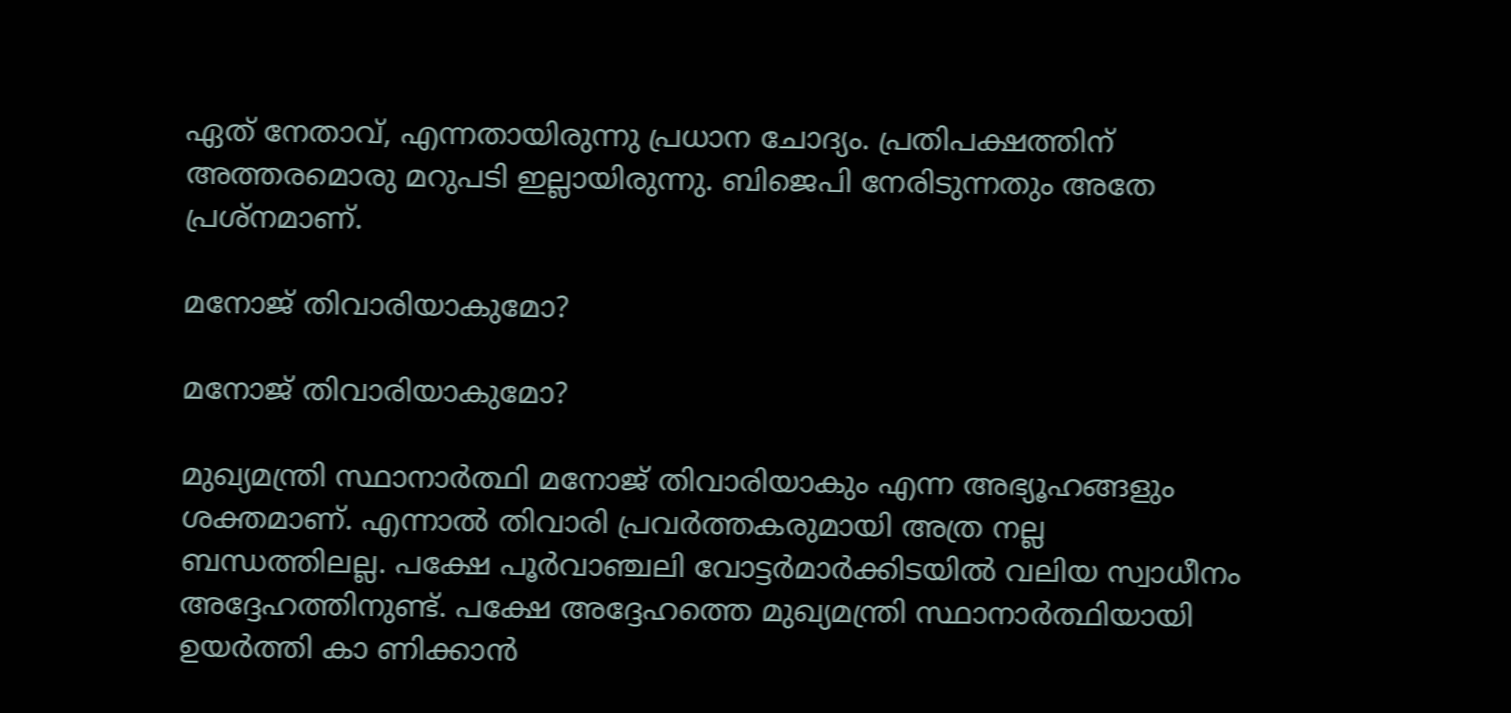ഏത് നേതാവ്, എന്നതായിരുന്നു പ്രധാന ചോദ്യം. പ്രതിപക്ഷത്തിന് അത്തരമൊരു മറുപടി ഇല്ലായിരുന്നു. ബിജെപി നേരിടുന്നതും അതേ പ്രശ്‌നമാണ്.

മനോജ് തിവാരിയാകുമോ?

മനോജ് തിവാരിയാകുമോ?

മുഖ്യമന്ത്രി സ്ഥാനാര്‍ത്ഥി മനോജ് തിവാരിയാകും എന്ന അഭ്യൂഹങ്ങളും ശക്തമാണ്. എന്നാല്‍ തിവാരി പ്രവര്‍ത്തകരുമായി അത്ര നല്ല ബന്ധത്തിലല്ല. പക്ഷേ പൂര്‍വാഞ്ചലി വോട്ടര്‍മാര്‍ക്കിടയില്‍ വലിയ സ്വാധീനം അദ്ദേഹത്തിനുണ്ട്. പക്ഷേ അദ്ദേഹത്തെ മുഖ്യമന്ത്രി സ്ഥാനാര്‍ത്ഥിയായി ഉയര്‍ത്തി കാ ണിക്കാന്‍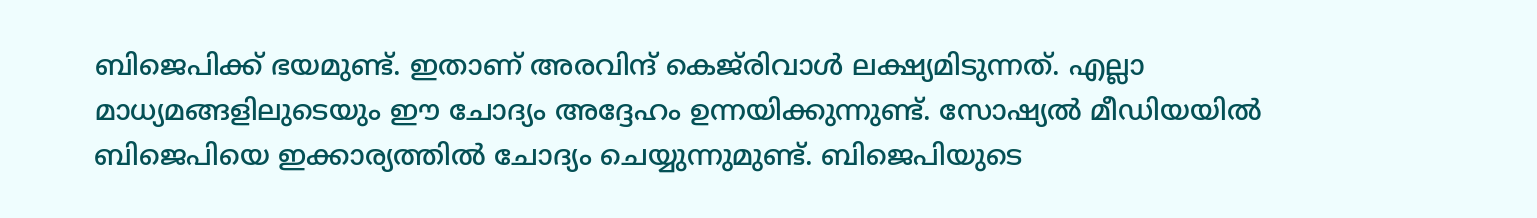ബിജെപിക്ക് ഭയമുണ്ട്. ഇതാണ് അരവിന്ദ് കെജ്‌രിവാള്‍ ലക്ഷ്യമിടുന്നത്. എല്ലാ മാധ്യമങ്ങളിലുടെയും ഈ ചോദ്യം അദ്ദേഹം ഉന്നയിക്കുന്നുണ്ട്. സോഷ്യല്‍ മീഡിയയില്‍ ബിജെപിയെ ഇക്കാര്യത്തില്‍ ചോദ്യം ചെയ്യുന്നുമുണ്ട്. ബിജെപിയുടെ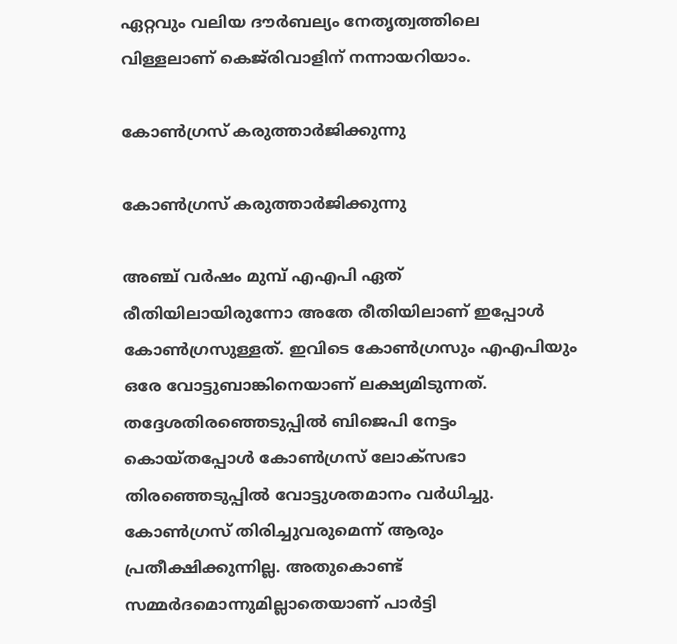ഏറ്റവും വലിയ ദൗര്‍ബല്യം നേതൃത്വത്തിലെ വിള്ളലാണ് കെജ്‌രിവാളിന് നന്നായറിയാം.

കോണ്‍ഗ്രസ് കരുത്താര്‍ജിക്കുന്നു

കോണ്‍ഗ്രസ് കരുത്താര്‍ജിക്കുന്നു

അഞ്ച് വര്‍ഷം മുമ്പ് എഎപി ഏത് രീതിയിലായിരുന്നോ അതേ രീതിയിലാണ് ഇപ്പോള്‍ കോണ്‍ഗ്രസുള്ളത്. ഇവിടെ കോണ്‍ഗ്രസും എഎപിയും ഒരേ വോട്ടുബാങ്കിനെയാണ് ലക്ഷ്യമിടുന്നത്. തദ്ദേശതിരഞ്ഞെടുപ്പില്‍ ബിജെപി നേട്ടം കൊയ്തപ്പോള്‍ കോണ്‍ഗ്രസ് ലോക്‌സഭാ തിരഞ്ഞെടുപ്പില്‍ വോട്ടുശതമാനം വര്‍ധിച്ചു. കോണ്‍ഗ്രസ് തിരിച്ചുവരുമെന്ന് ആരും പ്രതീക്ഷിക്കുന്നില്ല. അതുകൊണ്ട് സമ്മര്‍ദമൊന്നുമില്ലാതെയാണ് പാര്‍ട്ടി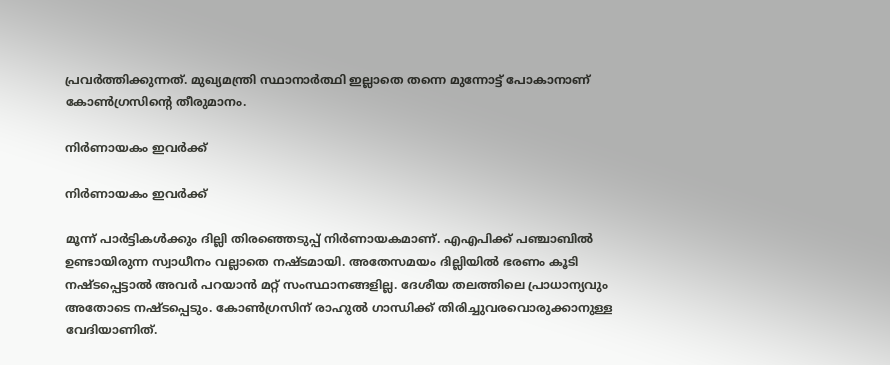പ്രവര്‍ത്തിക്കുന്നത്. മുഖ്യമന്ത്രി സ്ഥാനാര്‍ത്ഥി ഇല്ലാതെ തന്നെ മുന്നോട്ട് പോകാനാണ് കോണ്‍ഗ്രസിന്റെ തീരുമാനം.

നിര്‍ണായകം ഇവര്‍ക്ക്

നിര്‍ണായകം ഇവര്‍ക്ക്

മൂന്ന് പാര്‍ട്ടികള്‍ക്കും ദില്ലി തിരഞ്ഞെടുപ്പ് നിര്‍ണായകമാണ്. എഎപിക്ക് പഞ്ചാബില്‍ ഉണ്ടായിരുന്ന സ്വാധീനം വല്ലാതെ നഷ്ടമായി. അതേസമയം ദില്ലിയില്‍ ഭരണം കൂടി നഷ്ടപ്പെട്ടാല്‍ അവര്‍ പറയാന്‍ മറ്റ് സംസ്ഥാനങ്ങളില്ല. ദേശീയ തലത്തിലെ പ്രാധാന്യവും അതോടെ നഷ്ടപ്പെടും. കോണ്‍ഗ്രസിന് രാഹുല്‍ ഗാന്ധിക്ക് തിരിച്ചുവരവൊരുക്കാനുള്ള വേദിയാണിത്.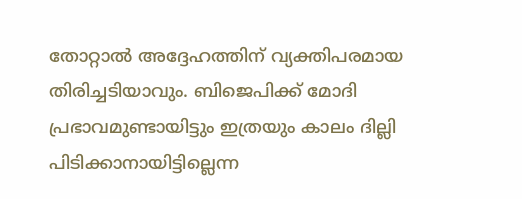തോറ്റാല്‍ അദ്ദേഹത്തിന് വ്യക്തിപരമായ തിരിച്ചടിയാവും. ബിജെപിക്ക് മോദി പ്രഭാവമുണ്ടായിട്ടും ഇത്രയും കാലം ദില്ലി പിടിക്കാനായിട്ടില്ലെന്ന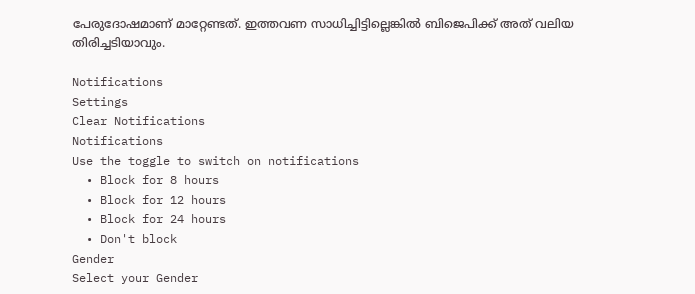പേരുദോഷമാണ് മാറ്റേണ്ടത്. ഇത്തവണ സാധിച്ചിട്ടില്ലെങ്കില്‍ ബിജെപിക്ക് അത് വലിയ തിരിച്ചടിയാവും.

Notifications
Settings
Clear Notifications
Notifications
Use the toggle to switch on notifications
  • Block for 8 hours
  • Block for 12 hours
  • Block for 24 hours
  • Don't block
Gender
Select your Gender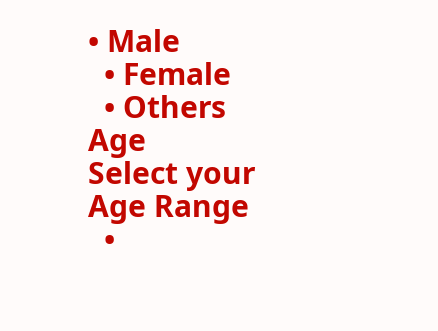• Male
  • Female
  • Others
Age
Select your Age Range
  •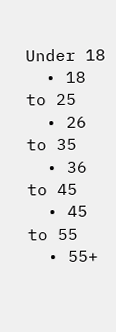Under 18
  • 18 to 25
  • 26 to 35
  • 36 to 45
  • 45 to 55
  • 55+